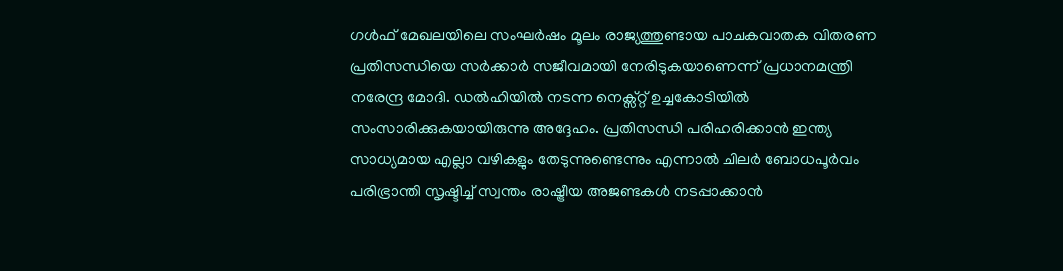ഗൾഫ് മേഖലയിലെ സംഘർഷം മൂലം രാജ്യത്തുണ്ടായ പാചകവാതക വിതരണ പ്രതിസന്ധിയെ സർക്കാർ സജീവമായി നേരിടുകയാണെന്ന് പ്രധാനമന്ത്രി നരേന്ദ്ര മോദി. ഡൽഹിയിൽ നടന്ന നെക്സ്റ്റ് ഉച്ചകോടിയിൽ സംസാരിക്കുകയായിരുന്നു അദ്ദേഹം. പ്രതിസന്ധി പരിഹരിക്കാൻ ഇന്ത്യ സാധ്യമായ എല്ലാ വഴികളും തേടുന്നുണ്ടെന്നും എന്നാൽ ചിലർ ബോധപൂർവം പരിഭ്രാന്തി സൃഷ്ടിച്ച് സ്വന്തം രാഷ്ട്രീയ അജണ്ടകൾ നടപ്പാക്കാൻ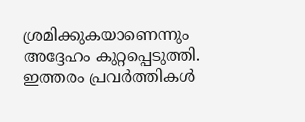ശ്രമിക്കുകയാണെന്നും അദ്ദേഹം കുറ്റപ്പെടുത്തി. ഇത്തരം പ്രവർത്തികൾ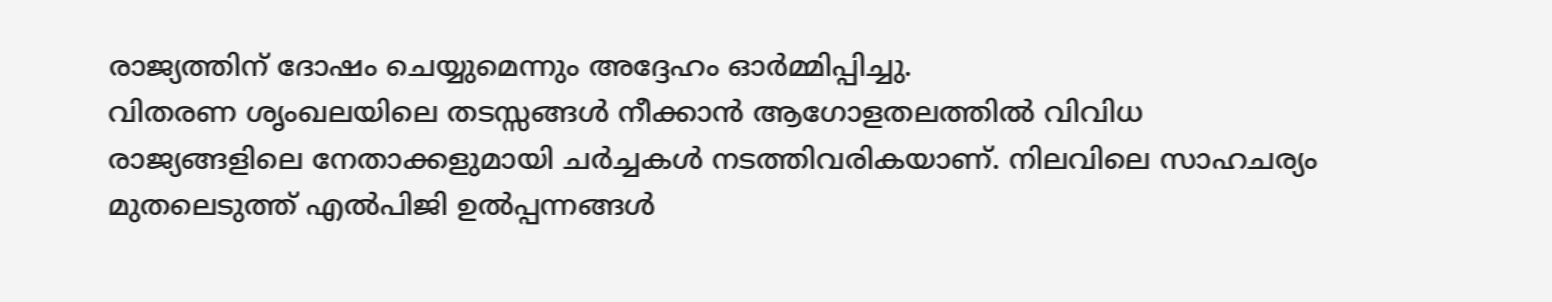രാജ്യത്തിന് ദോഷം ചെയ്യുമെന്നും അദ്ദേഹം ഓർമ്മിപ്പിച്ചു.
വിതരണ ശൃംഖലയിലെ തടസ്സങ്ങൾ നീക്കാൻ ആഗോളതലത്തിൽ വിവിധ രാജ്യങ്ങളിലെ നേതാക്കളുമായി ചർച്ചകൾ നടത്തിവരികയാണ്. നിലവിലെ സാഹചര്യം മുതലെടുത്ത് എൽപിജി ഉൽപ്പന്നങ്ങൾ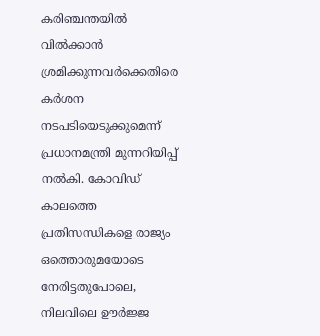കരിഞ്ചന്തയിൽ വിൽക്കാൻ ശ്രമിക്കുന്നവർക്കെതിരെ കർശന നടപടിയെടുക്കുമെന്ന് പ്രധാനമന്ത്രി മുന്നറിയിപ്പ് നൽകി. കോവിഡ് കാലത്തെ പ്രതിസന്ധികളെ രാജ്യം ഒത്തൊരുമയോടെ നേരിട്ടതുപോലെ, നിലവിലെ ഊർജ്ജ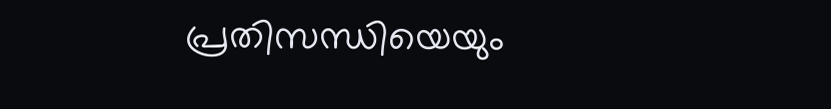പ്രതിസന്ധിയെയും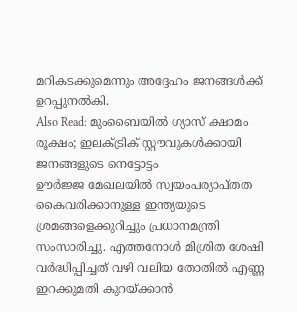മറികടക്കുമെന്നും അദ്ദേഹം ജനങ്ങൾക്ക് ഉറപ്പുനൽകി.
Also Read: മുംബൈയിൽ ഗ്യാസ് ക്ഷാമം രൂക്ഷം; ഇലക്ട്രിക് സ്റ്റൗവുകൾക്കായി ജനങ്ങളുടെ നെട്ടോട്ടം
ഊർജ്ജ മേഖലയിൽ സ്വയംപര്യാപ്തത കൈവരിക്കാനുള്ള ഇന്ത്യയുടെ ശ്രമങ്ങളെക്കുറിച്ചും പ്രധാനമന്ത്രി സംസാരിച്ചു. എത്തനോൾ മിശ്രിത ശേഷി വർദ്ധിപ്പിച്ചത് വഴി വലിയ തോതിൽ എണ്ണ ഇറക്കുമതി കുറയ്ക്കാൻ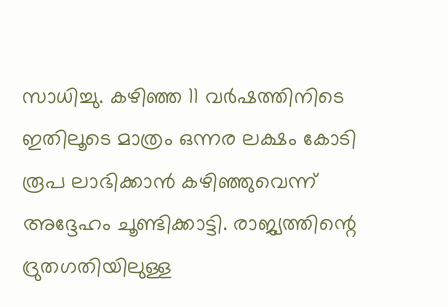സാധിച്ചു. കഴിഞ്ഞ 11 വർഷത്തിനിടെ ഇതിലൂടെ മാത്രം ഒന്നര ലക്ഷം കോടി രൂപ ലാഭിക്കാൻ കഴിഞ്ഞുവെന്ന് അദ്ദേഹം ചൂണ്ടിക്കാട്ടി. രാജ്യത്തിന്റെ ദ്രുതഗതിയിലുള്ള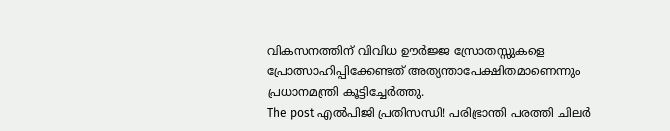വികസനത്തിന് വിവിധ ഊർജ്ജ സ്രോതസ്സുകളെ പ്രോത്സാഹിപ്പിക്കേണ്ടത് അത്യന്താപേക്ഷിതമാണെന്നും പ്രധാനമന്ത്രി കൂട്ടിച്ചേർത്തു.
The post എൽപിജി പ്രതിസന്ധി! പരിഭ്രാന്തി പരത്തി ചിലർ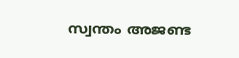സ്വന്തം അജണ്ട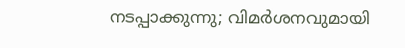നടപ്പാക്കുന്നു; വിമർശനവുമായി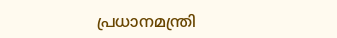പ്രധാനമന്ത്രി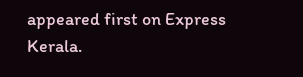appeared first on Express Kerala.